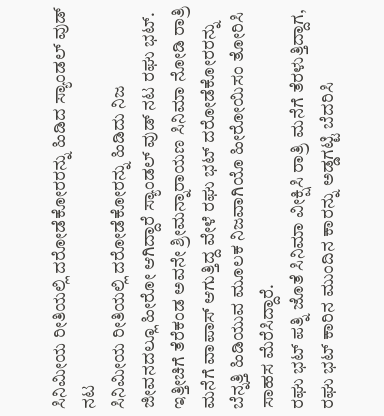ಸಿನಿಮೀಯ ರೀತಿಯಲ್ಲಿ ದರೋಡೆಕೋರರನ್ನು ಹಿಡಿದ ಸ್ಯಾಂಡಲ್ ವುಡ್ ನಟ
ಸಿನಿಮೀಯ ರೀತಿಯಲ್ಲಿ ದರೋಡೆಕೋರನ್ನು ಹಿಡಿದು ನಿಜ ಜೀವನದಲ್ಲೂ ಹೀರೋ ಆಗಿದ್ದಾರೆ ಸ್ಯಾಂಡಲ್ ವುಡ್ ನಟ ರಘು ಭಟ್. ಇತ್ತೀಚಿಗೆ ತೆರೆಕಂಡ ಅವನೇ ಶ್ರೀಮನ್ನಾರಾಯಣ ಸಿನಿಮಾ ನೋಡಿ ರಾತ್ರಿ ಮನೆಗೆ ವಾಪಾಸ್ ಆಗುತ್ತಿದ್ದ ವೇಳೆ ರಘು ಭಟ್ ದರೋಡೆಕೋರರನ್ನು ಬೆನ್ನತ್ತಿ ಹಿಡಿಯುವ ಮೂಲಕ ನಿಜವಾಗಿಯೊ ಹೀರೋಯಿಸಂ ತೋರಿಸಿ ಸಾಹಸ ಮೆರೆಸಿದ್ದಾರೆ.
ರಘು ಭಟ್ ಪತ್ನಿ ಜೊತೆ ಸಿನಿಮಾ ವೀಕ್ಷಿಸಿ ರಾತ್ರಿ ಮನೆಗೆ ತೆರಳುತ್ತಿದ್ದಾಗ, ರಘು ಭಟ್ ಕಾರಿನ ಮುಂದಿನ ಕಾರನ್ನು ಅಡ್ಡಗಟ್ಟಿ ಬೆದರಿಸಿ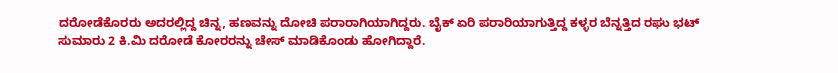ದರೋಡೆಕೊರರು ಅದರಲ್ಲಿದ್ದ ಚಿನ್ನ, ಹಣವನ್ನು ದೋಚಿ ಪರಾರಾಗಿಯಾಗಿದ್ದರು. ಬೈಕ್ ಏರಿ ಪರಾರಿಯಾಗುತ್ತಿದ್ದ ಕಳ್ಳರ ಬೆನ್ನತ್ತಿದ ರಘು ಭಟ್ ಸುಮಾರು 2 ಕಿ.ಮಿ ದರೋಡೆ ಕೋರರನ್ನು ಚೇಸ್ ಮಾಡಿಕೊಂಡು ಹೋಗಿದ್ದಾರೆ.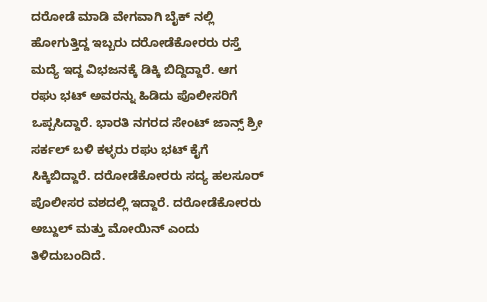ದರೋಡೆ ಮಾಡಿ ವೇಗವಾಗಿ ಬೈಕ್ ನಲ್ಲಿ ಹೋಗುತ್ತಿದ್ದ ಇಬ್ಬರು ದರೋಡೆಕೋರರು ರಸ್ತೆ ಮದ್ಯೆ ಇದ್ದ ವಿಭಜನಕ್ಕೆ ಡಿಕ್ಕಿ ಬಿದ್ದಿದ್ದಾರೆ. ಆಗ ರಘು ಭಟ್ ಅವರನ್ನು ಹಿಡಿದು ಪೊಲೀಸರಿಗೆ ಒಪ್ಪಸಿದ್ದಾರೆ. ಭಾರತಿ ನಗರದ ಸೇಂಟ್ ಜಾನ್ಸ್ ಶ್ರೀ ಸರ್ಕಲ್ ಬಳಿ ಕಳ್ಳರು ರಘು ಭಟ್ ಕೈಗೆ ಸಿಕ್ಕಿಬಿದ್ದಾರೆ. ದರೋಡೆಕೋರರು ಸದ್ಯ ಹಲಸೂರ್ ಪೊಲೀಸರ ವಶದಲ್ಲಿ ಇದ್ದಾರೆ. ದರೋಡೆಕೋರರು ಅಬ್ದುಲ್ ಮತ್ತು ಮೋಯಿನ್ ಎಂದು ತಿಳಿದುಬಂದಿದೆ.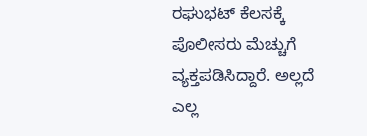ರಘುಭಟ್ ಕೆಲಸಕ್ಕೆ ಪೊಲೀಸರು ಮೆಚ್ಚುಗೆ ವ್ಯಕ್ತಪಡಿಸಿದ್ದಾರೆ. ಅಲ್ಲದೆ ಎಲ್ಲ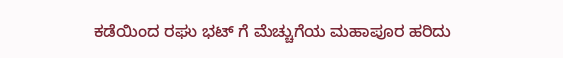ಕಡೆಯಿಂದ ರಘು ಭಟ್ ಗೆ ಮೆಚ್ಚುಗೆಯ ಮಹಾಪೂರ ಹರಿದು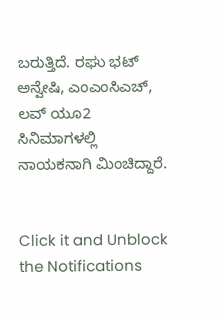ಬರುತ್ತಿದೆ. ರಘು ಭಟ್ ಅನ್ವೇಷಿ, ಎಂಎಂಸಿಎಚ್, ಲವ್ ಯೂ2 ಸಿನಿಮಾಗಳಲ್ಲಿ ನಾಯಕನಾಗಿ ಮಿಂಚಿದ್ದಾರೆ.


Click it and Unblock the Notifications